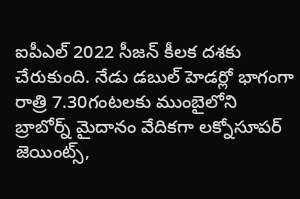ఐపీఎల్ 2022 సీజన్ కీలక దశకు చేరుకుంది. నేడు డబుల్ హెడర్లో భాగంగా రాత్రి 7.30గంటలకు ముంబైలోని బ్రాబోర్న్ మైదానం వేదికగా లక్నోసూపర్ జెయింట్స్,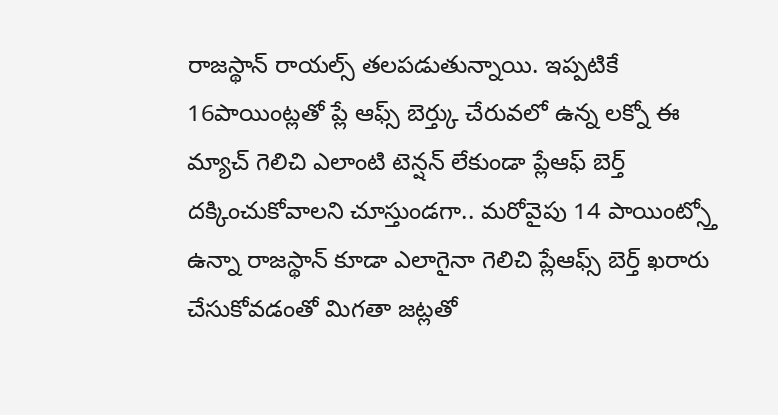రాజస్థాన్ రాయల్స్ తలపడుతున్నాయి. ఇప్పటికే 16పాయింట్లతో ప్లే ఆఫ్స్ బెర్త్కు చేరువలో ఉన్న లక్నో ఈ మ్యాచ్ గెలిచి ఎలాంటి టెన్షన్ లేకుండా ప్లేఆఫ్ బెర్త్ దక్కించుకోవాలని చూస్తుండగా.. మరోవైపు 14 పాయింట్స్తో ఉన్నా రాజస్థాన్ కూడా ఎలాగైనా గెలిచి ప్లేఆఫ్స్ బెర్త్ ఖరారు చేసుకోవడంతో మిగతా జట్లతో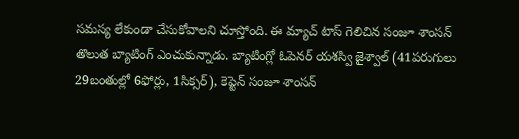సమస్య లేకుండా చేసుకోవాలని చూస్తోంది. ఈ మ్యాచ్ టాస్ గెలిచిన సంజూ శాంసన్ తొలుత బ్యాటింగ్ ఎంచుకున్నాడు. బ్యాటింగ్లో ఓపెనర్ యశస్వి జైశ్వాల్ (41పరుగులు 29బంతుల్లో 6ఫోర్లు, 1సిక్సర్), కెప్టెన్ సంజూ శాంసన్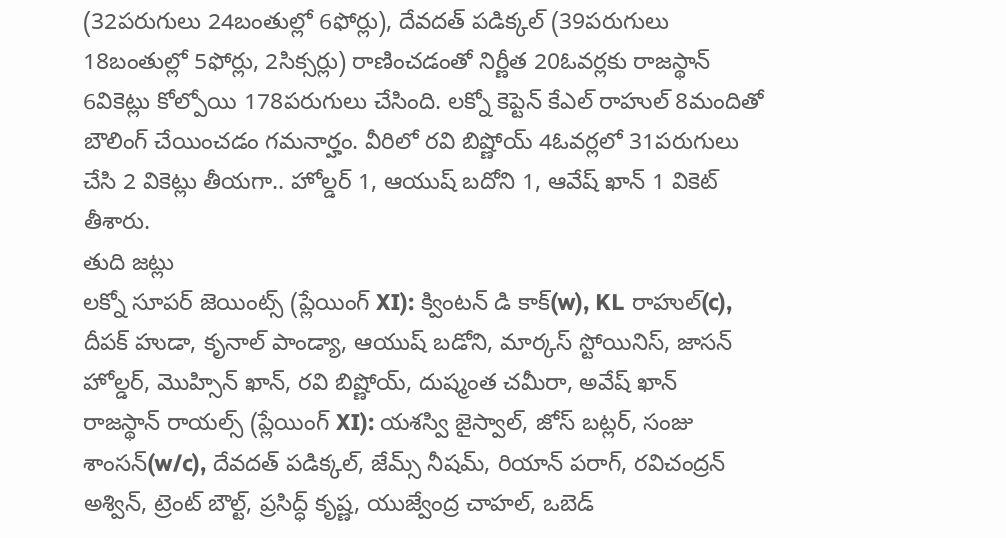(32పరుగులు 24బంతుల్లో 6ఫోర్లు), దేవదత్ పడిక్కల్ (39పరుగులు 18బంతుల్లో 5ఫోర్లు, 2సిక్సర్లు) రాణించడంతో నిర్ణీత 20ఓవర్లకు రాజస్థాన్ 6వికెట్లు కోల్పోయి 178పరుగులు చేసింది. లక్నో కెప్టెన్ కేఎల్ రాహుల్ 8మందితో బౌలింగ్ చేయించడం గమనార్హం. వీరిలో రవి బిష్ణోయ్ 4ఓవర్లలో 31పరుగులు చేసి 2 వికెట్లు తీయగా.. హోల్డర్ 1, ఆయుష్ బదోని 1, ఆవేష్ ఖాన్ 1 వికెట్ తీశారు.
తుది జట్లు
లక్నో సూపర్ జెయింట్స్ (ప్లేయింగ్ XI): క్వింటన్ డి కాక్(w), KL రాహుల్(c), దీపక్ హుడా, కృనాల్ పాండ్యా, ఆయుష్ బడోని, మార్కస్ స్టోయినిస్, జాసన్ హోల్డర్, మొహ్సిన్ ఖాన్, రవి బిష్ణోయ్, దుష్మంత చమీరా, అవేష్ ఖాన్
రాజస్థాన్ రాయల్స్ (ప్లేయింగ్ XI): యశస్వి జైస్వాల్, జోస్ బట్లర్, సంజు శాంసన్(w/c), దేవదత్ పడిక్కల్, జేమ్స్ నీషమ్, రియాన్ పరాగ్, రవిచంద్రన్ అశ్విన్, ట్రెంట్ బౌల్ట్, ప్రసిద్ధ్ కృష్ణ, యుజ్వేంద్ర చాహల్, ఒబెడ్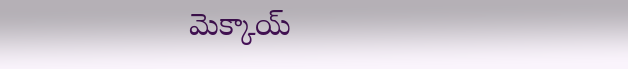మెక్కాయ్